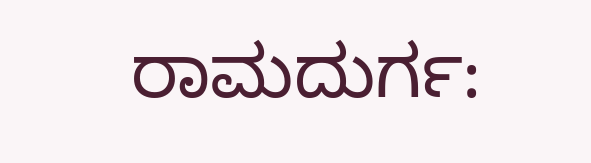ರಾಮದುರ್ಗ: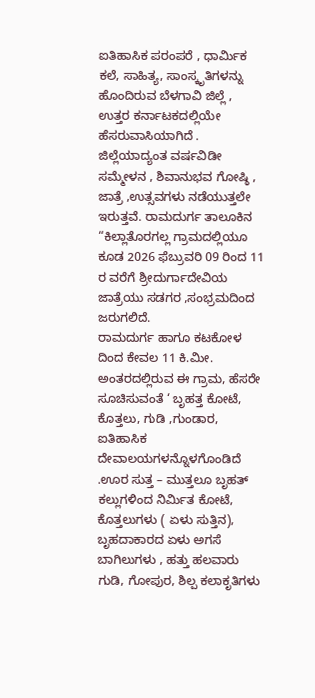ಐತಿಹಾಸಿಕ ಪರಂಪರೆ , ಧಾರ್ಮಿಕ ಕಲೆ, ಸಾಹಿತ್ಯ, ಸಾಂಸ್ಕೃತಿಗಳನ್ನು ಹೊಂದಿರುವ ಬೆಳಗಾವಿ ಜಿಲ್ಲೆ , ಉತ್ತರ ಕರ್ನಾಟಕದಲ್ಲಿಯೇ ಹೆಸರುವಾಸಿಯಾಗಿದೆ . ಜಿಲ್ಲೆಯಾದ್ಯಂತ ವರ್ಷವಿಡೀ ಸಮ್ಮೇಳನ , ಶಿವಾನುಭವ ಗೋಷ್ಠಿ , ಜಾತ್ರೆ ,ಉತ್ಸವಗಳು ನಡೆಯುತ್ತಲೇ ಇರುತ್ತವೆ. ರಾಮದುರ್ಗ ತಾಲೂಕಿನ “ಕಿಲ್ಲಾತೊರಗಲ್ಲ ಗ್ರಾಮದಲ್ಲಿಯೂ ಕೂಡ 2026 ಫೆಬ್ರುವರಿ 09 ರಿಂದ 11 ರ ವರೆಗೆ ಶ್ರೀದುರ್ಗಾದೇವಿಯ ಜಾತ್ರೆಯು ಸಡಗರ ,ಸಂಭ್ರಮದಿಂದ ಜರುಗಲಿದೆ.
ರಾಮದುರ್ಗ ಹಾಗೂ ಕಟಕೋಳ ದಿಂದ ಕೇವಲ 11 ಕಿ.ಮೀ. ಅಂತರದಲ್ಲಿರುವ ಈ ಗ್ರಾಮ, ಹೆಸರೇ ಸೂಚಿಸುವಂತೆ ‘ ಬೃಹತ್ತ ಕೋಟೆ, ಕೊತ್ತಲು, ಗುಡಿ ,ಗುಂಡಾರ, ಐತಿಹಾಸಿಕ ದೇವಾಲಯಗಳನ್ನೊಳಗೊಂಡಿದೆ .ಊರ ಸುತ್ತ – ಮುತ್ತಲೂ ಬೃಹತ್ ಕಲ್ಲುಗಳಿಂದ ನಿರ್ಮಿತ ಕೋಟೆ, ಕೊತ್ತಲುಗಳು ( ಏಳು ಸುತ್ತಿನ), ಬೃಹದಾಕಾರದ ಏಳು ಅಗಸೆ ಬಾಗಿಲುಗಳು , ಹತ್ತು ಹಲವಾರು ಗುಡಿ, ಗೋಪುರ, ಶಿಲ್ಪ ಕಲಾಕೃತಿಗಳು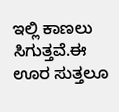ಇಲ್ಲಿ ಕಾಣಲು ಸಿಗುತ್ತವೆ.ಈ ಊರ ಸುತ್ತಲೂ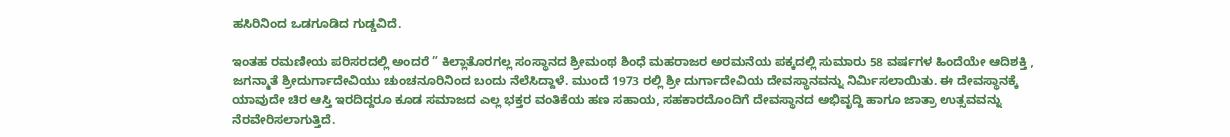ಹಸಿರಿನಿಂದ ಒಡಗೂಡಿದ ಗುಡ್ಡವಿದೆ.

ಇಂತಹ ರಮಣೀಯ ಪರಿಸರದಲ್ಲಿ ಅಂದರೆ ” ಕಿಲ್ಲಾತೊರಗಲ್ಲ ಸಂಸ್ಥಾನದ ಶ್ರೀಮಂಥ ಶಿಂಧೆ ಮಹರಾಜರ ಅರಮನೆಯ ಪಕ್ಕದಲ್ಲಿ ಸುಮಾರು 58 ವರ್ಷಗಳ ಹಿಂದೆಯೇ ಆದಿಶಕ್ತಿ , ಜಗನ್ಮಾತೆ ಶ್ರೀದುರ್ಗಾದೇವಿಯು ಚುಂಚನೂರಿನಿಂದ ಬಂದು ನೆಲೆಸಿದ್ದಾಳೆ. ಮುಂದೆ 1973 ರಲ್ಲಿ ಶ್ರೀ ದುರ್ಗಾದೇವಿಯ ದೇವಸ್ಥಾನವನ್ನು ನಿರ್ಮಿಸಲಾಯಿತು. ಈ ದೇವಸ್ಥಾನಕ್ಕೆ ಯಾವುದೇ ಚಿರ ಆಸ್ತಿ ಇರದಿದ್ದರೂ ಕೂಡ ಸಮಾಜದ ಎಲ್ಲ ಭಕ್ತರ ವಂತಿಕೆಯ ಹಣ ಸಹಾಯ, ಸಹಕಾರದೊಂದಿಗೆ ದೇವಸ್ಥಾನದ ಅಭಿವೃದ್ದಿ ಹಾಗೂ ಜಾತ್ರಾ ಉತ್ಸವವನ್ನು ನೆರವೇರಿಸಲಾಗುತ್ತಿದೆ.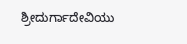ಶ್ರೀದುರ್ಗಾದೇವಿಯು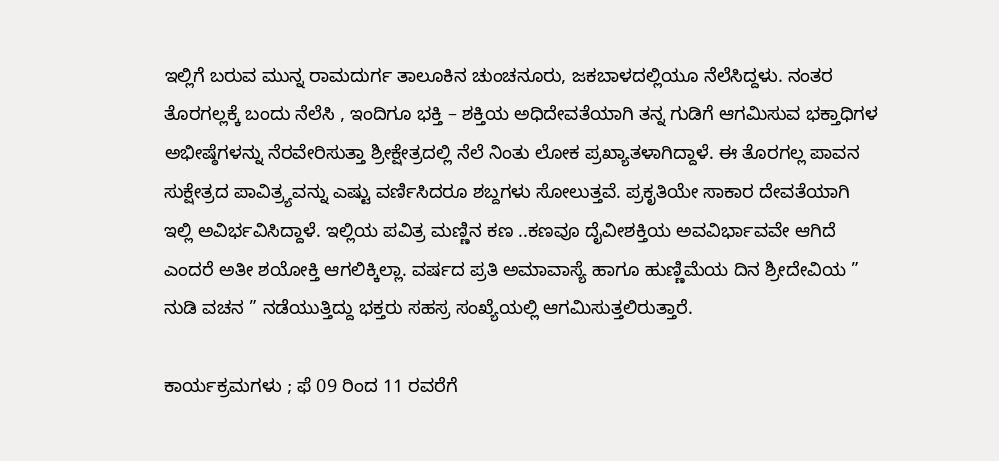ಇಲ್ಲಿಗೆ ಬರುವ ಮುನ್ನ ರಾಮದುರ್ಗ ತಾಲೂಕಿನ ಚುಂಚನೂರು, ಜಕಬಾಳದಲ್ಲಿಯೂ ನೆಲೆಸಿದ್ದಳು. ನಂತರ ತೊರಗಲ್ಲಕ್ಕೆ ಬಂದು ನೆಲೆಸಿ , ಇಂದಿಗೂ ಭಕ್ತಿ – ಶಕ್ತಿಯ ಅಧಿದೇವತೆಯಾಗಿ ತನ್ನ ಗುಡಿಗೆ ಆಗಮಿಸುವ ಭಕ್ತಾಧಿಗಳ ಅಭೀಷ್ಠೆಗಳನ್ನು ನೆರವೇರಿಸುತ್ತಾ ಶ್ರೀಕ್ಷೇತ್ರದಲ್ಲಿ ನೆಲೆ ನಿಂತು ಲೋಕ ಪ್ರಖ್ಯಾತಳಾಗಿದ್ದಾಳೆ. ಈ ತೊರಗಲ್ಲ ಪಾವನ ಸುಕ್ಷೇತ್ರದ ಪಾವಿತ್ರ್ಯವನ್ನು ಎಷ್ಟು ವರ್ಣಿಸಿದರೂ ಶಬ್ದಗಳು ಸೋಲುತ್ತವೆ. ಪ್ರಕೃತಿಯೇ ಸಾಕಾರ ದೇವತೆಯಾಗಿ ಇಲ್ಲಿ ಅವಿರ್ಭವಿಸಿದ್ದಾಳೆ. ಇಲ್ಲಿಯ ಪವಿತ್ರ ಮಣ್ಣಿನ ಕಣ ..ಕಣವೂ ದೈವೀಶಕ್ತಿಯ ಅವವಿರ್ಭಾವವೇ ಆಗಿದೆ ಎಂದರೆ ಅತೀ ಶಯೋಕ್ತಿ ಆಗಲಿಕ್ಕಿಲ್ಲಾ. ವರ್ಷದ ಪ್ರತಿ ಅಮಾವಾಸ್ಯೆ ಹಾಗೂ ಹುಣ್ಣಿಮೆಯ ದಿನ ಶ್ರೀದೇವಿಯ ” ನುಡಿ ವಚನ ” ನಡೆಯುತ್ತಿದ್ದು ಭಕ್ತರು ಸಹಸ್ರ ಸಂಖ್ಯೆಯಲ್ಲಿ ಆಗಮಿಸುತ್ತಲಿರುತ್ತಾರೆ.

ಕಾರ್ಯಕ್ರಮಗಳು ; ಫೆ 09 ರಿಂದ 11 ರವರೆಗೆ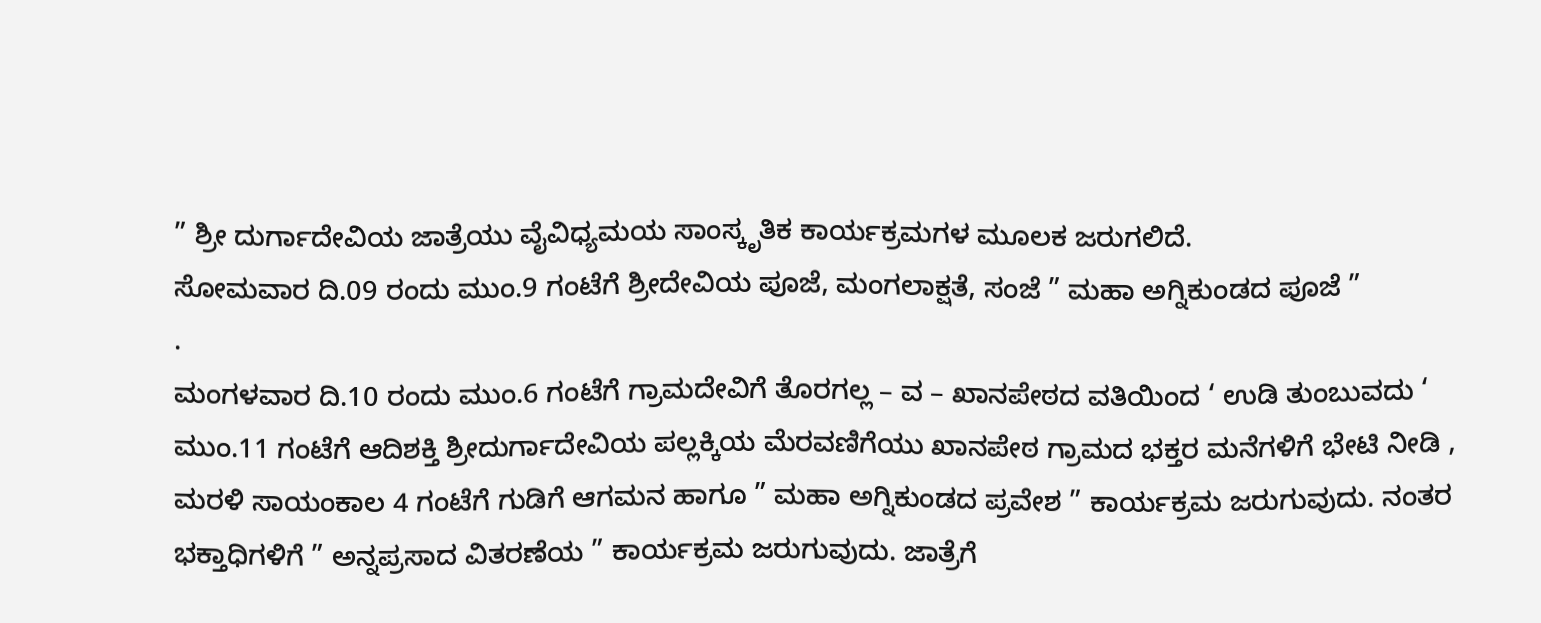” ಶ್ರೀ ದುರ್ಗಾದೇವಿಯ ಜಾತ್ರೆಯು ವೈವಿಧ್ಯಮಯ ಸಾಂಸ್ಕೃತಿಕ ಕಾರ್ಯಕ್ರಮಗಳ ಮೂಲಕ ಜರುಗಲಿದೆ.
ಸೋಮವಾರ ದಿ.09 ರಂದು ಮುಂ.9 ಗಂಟೆಗೆ ಶ್ರೀದೇವಿಯ ಪೂಜೆ, ಮಂಗಲಾಕ್ಷತೆ, ಸಂಜೆ ” ಮಹಾ ಅಗ್ನಿಕುಂಡದ ಪೂಜೆ ”
.
ಮಂಗಳವಾರ ದಿ.10 ರಂದು ಮುಂ.6 ಗಂಟೆಗೆ ಗ್ರಾಮದೇವಿಗೆ ತೊರಗಲ್ಲ – ವ – ಖಾನಪೇಠದ ವತಿಯಿಂದ ‘ ಉಡಿ ತುಂಬುವದು ‘ ಮುಂ.11 ಗಂಟೆಗೆ ಆದಿಶಕ್ತಿ ಶ್ರೀದುರ್ಗಾದೇವಿಯ ಪಲ್ಲಕ್ಕಿಯ ಮೆರವಣಿಗೆಯು ಖಾನಪೇಠ ಗ್ರಾಮದ ಭಕ್ತರ ಮನೆಗಳಿಗೆ ಭೇಟಿ ನೀಡಿ , ಮರಳಿ ಸಾಯಂಕಾಲ 4 ಗಂಟೆಗೆ ಗುಡಿಗೆ ಆಗಮನ ಹಾಗೂ ” ಮಹಾ ಅಗ್ನಿಕುಂಡದ ಪ್ರವೇಶ ” ಕಾರ್ಯಕ್ರಮ ಜರುಗುವುದು. ನಂತರ ಭಕ್ತಾಧಿಗಳಿಗೆ ” ಅನ್ನಪ್ರಸಾದ ವಿತರಣೆಯ ” ಕಾರ್ಯಕ್ರಮ ಜರುಗುವುದು. ಜಾತ್ರೆಗೆ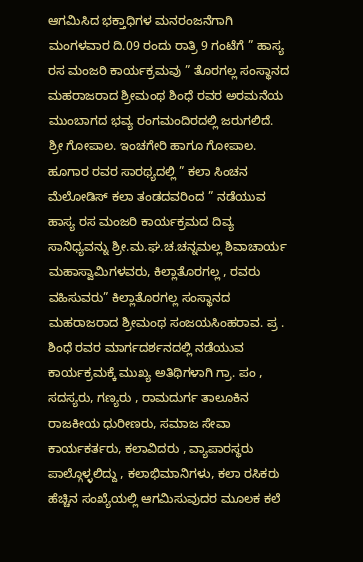ಆಗಮಿಸಿದ ಭಕ್ತಾಧಿಗಳ ಮನರಂಜನೆಗಾಗಿ ಮಂಗಳವಾರ ದಿ.09 ರಂದು ರಾತ್ರಿ 9 ಗಂಟೆಗೆ ” ಹಾಸ್ಯ ರಸ ಮಂಜರಿ ಕಾರ್ಯಕ್ರಮವು ” ತೊರಗಲ್ಲ ಸಂಸ್ಥಾನದ ಮಹರಾಜರಾದ ಶ್ರೀಮಂಥ ಶಿಂಧೆ ರವರ ಅರಮನೆಯ ಮುಂಬಾಗದ ಭವ್ಯ ರಂಗಮಂದಿರದಲ್ಲಿ ಜರುಗಲಿದೆ.
ಶ್ರೀ ಗೋಪಾಲ. ಇಂಚಗೇರಿ ಹಾಗೂ ಗೋಪಾಲ. ಹೂಗಾರ ರವರ ಸಾರಥ್ಯದಲ್ಲಿ ” ಕಲಾ ಸಿಂಚನ ಮೆಲೋಡಿಸ್ ಕಲಾ ತಂಡದವರಿಂದ ” ನಡೆಯುವ ಹಾಸ್ಯ ರಸ ಮಂಜರಿ ಕಾರ್ಯಕ್ರಮದ ದಿವ್ಯ ಸಾನಿಧ್ಯವನ್ನು ಶ್ರೀ.ಮ.ಘ.ಚ.ಚನ್ನಮಲ್ಲ ಶಿವಾಚಾರ್ಯ ಮಹಾಸ್ವಾಮಿಗಳವರು, ಕಿಲ್ಲಾತೊರಗಲ್ಲ , ರವರು ವಹಿಸುವರು” ಕಿಲ್ಲಾತೊರಗಲ್ಲ ಸಂಸ್ಥಾನದ ಮಹರಾಜರಾದ ಶ್ರೀಮಂಥ ಸಂಜಯಸಿಂಹರಾವ. ಪ್ರ . ಶಿಂಧೆ ರವರ ಮಾರ್ಗದರ್ಶನದಲ್ಲಿ ನಡೆಯುವ ಕಾರ್ಯಕ್ರಮಕ್ಕೆ ಮುಖ್ಯ ಅತಿಥಿಗಳಾಗಿ ಗ್ರಾ. ಪಂ , ಸದಸ್ಯರು, ಗಣ್ಯರು , ರಾಮದುರ್ಗ ತಾಲೂಕಿನ ರಾಜಕೀಯ ಧುರೀಣರು, ಸಮಾಜ ಸೇವಾ ಕಾರ್ಯಕರ್ತರು, ಕಲಾವಿದರು , ವ್ಯಾಪಾರಸ್ಥರು ಪಾಲ್ಗೊಳ್ಳಲಿದ್ದು , ಕಲಾಭಿಮಾನಿಗಳು, ಕಲಾ ರಸಿಕರು ಹೆಚ್ಚಿನ ಸಂಖ್ಯೆಯಲ್ಲಿ ಆಗಮಿಸುವುದರ ಮೂಲಕ ಕಲೆ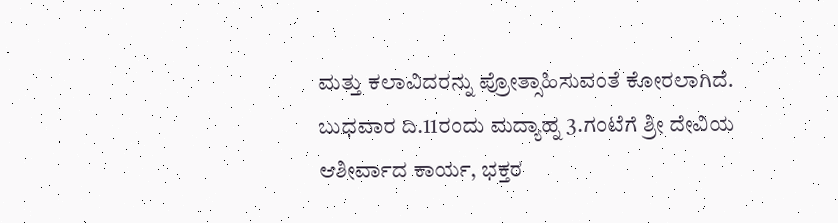ಮತ್ತು ಕಲಾವಿದರನ್ನು ಪ್ರೋತ್ಸಾಹಿಸುವಂತೆ ಕೋರಲಾಗಿದೆ.
ಬುಧವಾರ ದಿ.11ರಂದು ಮದ್ಯಾಹ್ನ 3.ಗಂಟೆಗೆ ಶ್ರೀ ದೇವಿಯ ಆಶೀರ್ವಾದ ಕಾರ್ಯ, ಭಕ್ತರ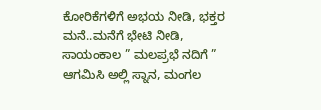ಕೋರಿಕೆಗಳಿಗೆ ಅಭಯ ನೀಡಿ, ಭಕ್ತರ ಮನೆ..ಮನೆಗೆ ಭೇಟಿ ನೀಡಿ, ಸಾಯಂಕಾಲ ” ಮಲಪ್ರಭೆ ನದಿಗೆ ” ಆಗಮಿಸಿ ಅಲ್ಲಿ ಸ್ನಾನ, ಮಂಗಲ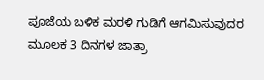ಪೂಜೆಯ ಬಳಿಕ ಮರಳಿ ಗುಡಿಗೆ ಆಗಮಿಸುವುದರ ಮೂಲಕ 3 ದಿನಗಳ ಜಾತ್ರಾ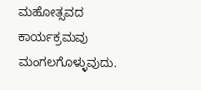ಮಹೋತ್ಸವದ ಕಾರ್ಯಕ್ರಮವು ಮಂಗಲಗೊಳ್ಳುವುದು.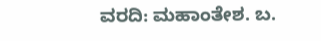ವರದಿ: ಮಹಾಂತೇಶ. ಬ.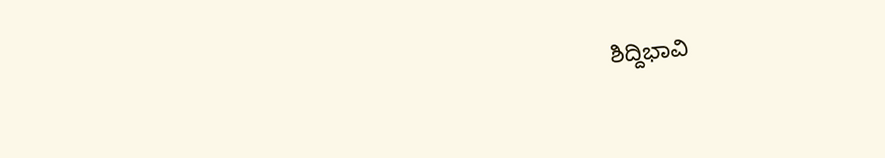ಶಿದ್ದಿಭಾವಿ